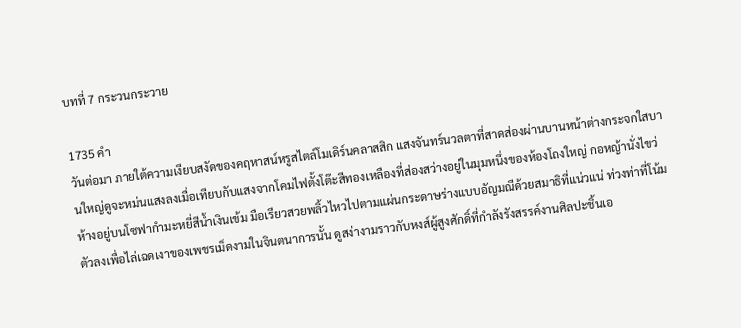บทที่ 7 กระวนกระวาย

1735 คำ
วันต่อมา ภายใต้ความเงียบสงัดของคฤหาสน์หรูสไตล์โมเดิร์นคลาสสิก แสงจันทร์นวลตาที่สาดส่องผ่านบานหน้าต่างกระจกใสบานใหญ่ดูจะหม่นแสงลงเมื่อเทียบกับแสงจากโคมไฟตั้งโต๊ะสีทองเหลืองที่ส่องสว่างอยู่ในมุมหนึ่งของห้องโถงใหญ่ กอหญ้านั่งไขว่ห้างอยู่บนโซฟากำมะหยี่สีน้ำเงินเข้ม มือเรียวสวยพลิ้วไหวไปตามแผ่นกระดาษร่างแบบอัญมณีด้วยสมาธิที่แน่วแน่ ท่วงท่าที่โน้มตัวลงเพื่อไล่เฉดเงาของเพชรเม็ดงามในจินตนาการนั้น ดูสง่างามราวกับหงส์ผู้สูงศักดิ์ที่กำลังรังสรรค์งานศิลปะชิ้นเอ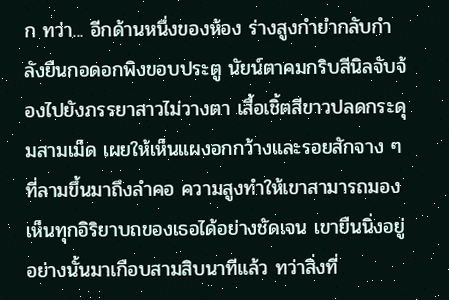ก ทว่า... อีกด้านหนึ่งของห้อง ร่างสูงกำยำกลับกำลังยืนกอดอกพิงขอบประตู นัยน์ตาคมกริบสีนิลจับจ้องไปยังภรรยาสาวไม่วางตา เสื้อเชิ้ตสีขาวปลดกระดุมสามเม็ด เผยให้เห็นแผงอกกว้างและรอยสักจาง ๆ ที่ลามขึ้นมาถึงลำคอ ความสูงทำให้เขาสามารถมองเห็นทุกอิริยาบถของเธอได้อย่างชัดเจน เขายืนนิ่งอยู่อย่างนั้นมาเกือบสามสิบนาทีแล้ว ทว่าสิ่งที่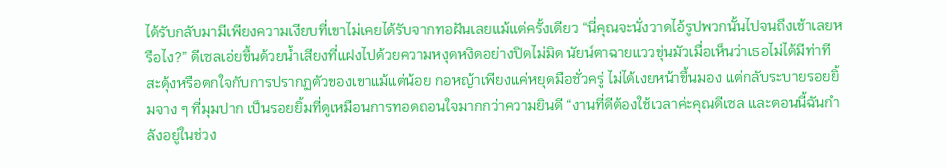ได้รับกลับมามีเพียงความเงียบที่เขาไม่เคยได้รับจากทอฝันเลยแม้แต่ครั้งเดียว “นี่คุณจะนั่งวาดไอ้รูปพวกนั้นไปจนถึงเช้าเลยหรือไง?” ดีเซลเอ่ยขึ้นด้วยน้ำเสียงที่แฝงไปด้วยความหงุดหงิดอย่างปิดไม่มิด นัยน์ตาฉายแววขุ่นมัวเมื่อเห็นว่าเธอไม่ได้มีท่าทีสะดุ้งหรือตกใจกับการปรากฏตัวของเขาแม้แต่น้อย กอหญ้าเพียงแค่หยุดมือชั่วครู่ ไม่ได้เงยหน้าขึ้นมอง แต่กลับระบายรอยยิ้มจาง ๆ ที่มุมปาก เป็นรอยยิ้มที่ดูเหมือนการทอดถอนใจมากกว่าความยินดี “งานที่ดีต้องใช้เวลาค่ะคุณดีเซล และตอนนี้ฉันกำลังอยู่ในช่วง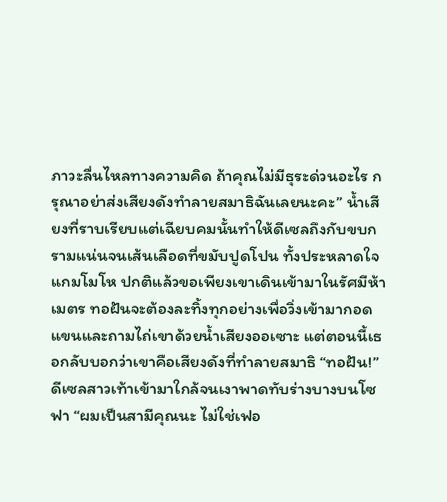ภาวะลื่นไหลทางความคิด ถ้าคุณไม่มีธุระด่วนอะไร กรุณาอย่าส่งเสียงดังทำลายสมาธิฉันเลยนะคะ” น้ำเสียงที่ราบเรียบแต่เฉียบคมนั้นทำให้ดีเซลถึงกับขบกรามแน่นจนเส้นเลือดที่ขมับปูดโปน ทั้งประหลาดใจแกมโมโห ปกติแล้วขอเพียงเขาเดินเข้ามาในรัศมีห้าเมตร ทอฝันจะต้องละทิ้งทุกอย่างเพื่อวิ่งเข้ามากอดแขนและถามไถ่เขาด้วยน้ำเสียงออเซาะ แต่ตอนนี้เธอกลับบอกว่าเขาคือเสียงดังที่ทำลายสมาธิ “ทอฝัน!” ดีเซลสาวเท้าเข้ามาใกล้จนเงาพาดทับร่างบางบนโซฟา “ผมเป็นสามีคุณนะ ไม่ใช่เฟอ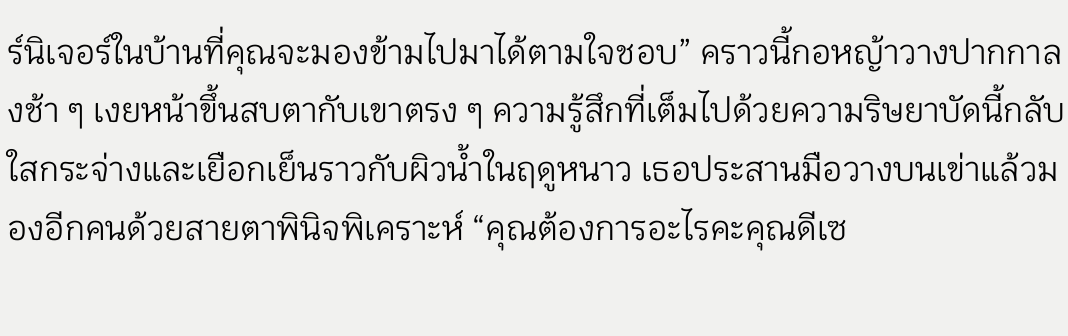ร์นิเจอร์ในบ้านที่คุณจะมองข้ามไปมาได้ตามใจชอบ” คราวนี้กอหญ้าวางปากกาลงช้า ๆ เงยหน้าขึ้นสบตากับเขาตรง ๆ ความรู้สึกที่เต็มไปด้วยความริษยาบัดนี้กลับใสกระจ่างและเยือกเย็นราวกับผิวน้ำในฤดูหนาว เธอประสานมือวางบนเข่าแล้วมองอีกคนด้วยสายตาพินิจพิเคราะห์ “คุณต้องการอะไรคะคุณดีเซ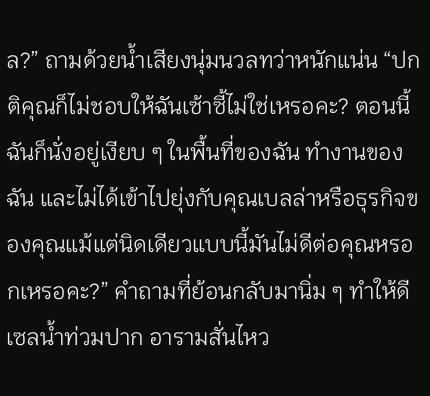ล?” ถามด้วยน้ำเสียงนุ่มนวลทว่าหนักแน่น “ปกติคุณก็ไม่ชอบให้ฉันเซ้าซี้ไม่ใช่เหรอคะ? ตอนนี้ฉันก็นั่งอยู่เงียบ ๆ ในพื้นที่ของฉัน ทำงานของฉัน และไม่ได้เข้าไปยุ่งกับคุณเบลล่าหรือธุรกิจของคุณแม้แต่นิดเดียวแบบนี้มันไม่ดีต่อคุณหรอกเหรอคะ?” คำถามที่ย้อนกลับมานิ่ม ๆ ทำให้ดีเซลน้ำท่วมปาก อารามสั่นไหว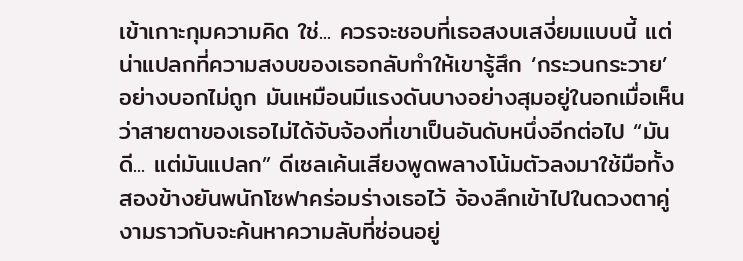เข้าเกาะกุมความคิด ใช่... ควรจะชอบที่เธอสงบเสงี่ยมแบบนี้ แต่น่าแปลกที่ความสงบของเธอกลับทำให้เขารู้สึก ‘กระวนกระวาย’ อย่างบอกไม่ถูก มันเหมือนมีแรงดันบางอย่างสุมอยู่ในอกเมื่อเห็นว่าสายตาของเธอไม่ได้จับจ้องที่เขาเป็นอันดับหนึ่งอีกต่อไป “มันดี... แต่มันแปลก” ดีเซลเค้นเสียงพูดพลางโน้มตัวลงมาใช้มือทั้งสองข้างยันพนักโซฟาคร่อมร่างเธอไว้ จ้องลึกเข้าไปในดวงตาคู่งามราวกับจะค้นหาความลับที่ซ่อนอยู่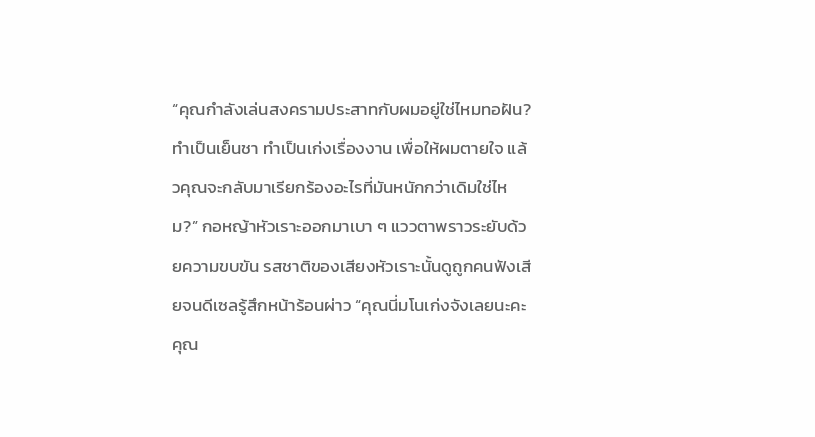“คุณกำลังเล่นสงครามประสาทกับผมอยู่ใช่ไหมทอฝัน? ทำเป็นเย็นชา ทำเป็นเก่งเรื่องงาน เพื่อให้ผมตายใจ แล้วคุณจะกลับมาเรียกร้องอะไรที่มันหนักกว่าเดิมใช่ไหม?” กอหญ้าหัวเราะออกมาเบา ๆ แววตาพราวระยับด้วยความขบขัน รสชาติของเสียงหัวเราะนั้นดูถูกคนฟังเสียจนดีเซลรู้สึกหน้าร้อนผ่าว “คุณนี่มโนเก่งจังเลยนะคะคุณ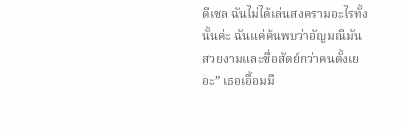ดีเซล ฉันไม่ได้เล่นสงครามอะไรทั้งนั้นค่ะ ฉันแค่ค้นพบว่าอัญมณีมันสวยงามและซื่อสัตย์กว่าคนตั้งเยอะ” เธอเอื้อมมื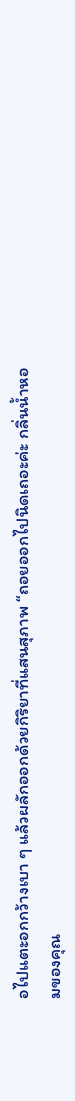อไปแตะอกกว้างเบา ๆ แล้วผลักออกด้วยกิริยาที่แสนสุภาพ “ถอยออกไปนิดเถอะค่ะ กลิ่นน้ำหอมของคุณ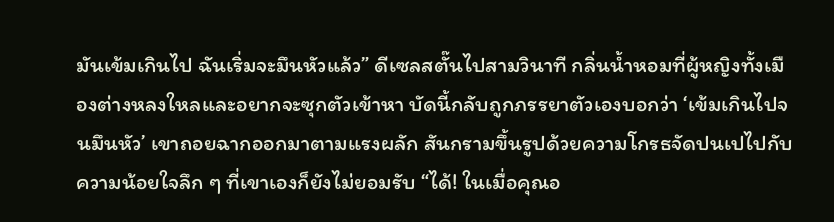มันเข้มเกินไป ฉันเริ่มจะมึนหัวแล้ว” ดีเซลสตั๊นไปสามวินาที กลิ่นน้ำหอมที่ผู้หญิงทั้งเมืองต่างหลงใหลและอยากจะซุกตัวเข้าหา บัดนี้กลับถูกภรรยาตัวเองบอกว่า ‘เข้มเกินไปจนมึนหัว’ เขาถอยฉากออกมาตามแรงผลัก สันกรามขึ้นรูปด้วยความโกรธจัดปนเปไปกับความน้อยใจลึก ๆ ที่เขาเองก็ยังไม่ยอมรับ “ได้! ในเมื่อคุณอ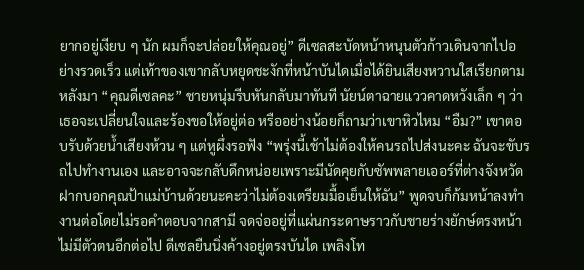ยากอยู่เงียบ ๆ นัก ผมก็จะปล่อยให้คุณอยู่” ดีเซลสะบัดหน้าหนุนตัวก้าวเดินจากไปอย่างรวดเร็ว แต่เท้าของเขากลับหยุดชะงักที่หน้าบันไดเมื่อได้ยินเสียงหวานใสเรียกตามหลังมา “คุณดีเซลคะ” ชายหนุ่มรีบหันกลับมาทันที นัยน์ตาฉายแววคาดหวังเล็ก ๆ ว่าเธอจะเปลี่ยนใจและร้องขอให้อยู่ต่อ หรืออย่างน้อยก็ถามว่าเขาหิวไหม “อืม?” เขาตอบรับด้วยน้ำเสียงห้วน ๆ แต่หูผึ่งรอฟัง “พรุ่งนี้เช้าไม่ต้องให้คนรถไปส่งนะคะ ฉันจะขับรถไปทำงานเอง และอาจจะกลับดึกหน่อยเพราะมีนัดคุยกับซัพพลายเออร์ที่ต่างจังหวัด ฝากบอกคุณป้าแม่บ้านด้วยนะคะว่าไม่ต้องเตรียมมื้อเย็นให้ฉัน” พูดจบก็ก้มหน้าลงทำงานต่อโดยไม่รอคำตอบจากสามี จดจ่ออยู่ที่แผ่นกระดาษราวกับชายร่างยักษ์ตรงหน้าไม่มีตัวตนอีกต่อไป ดีเซลยืนนิ่งค้างอยู่ตรงบันได เพลิงโท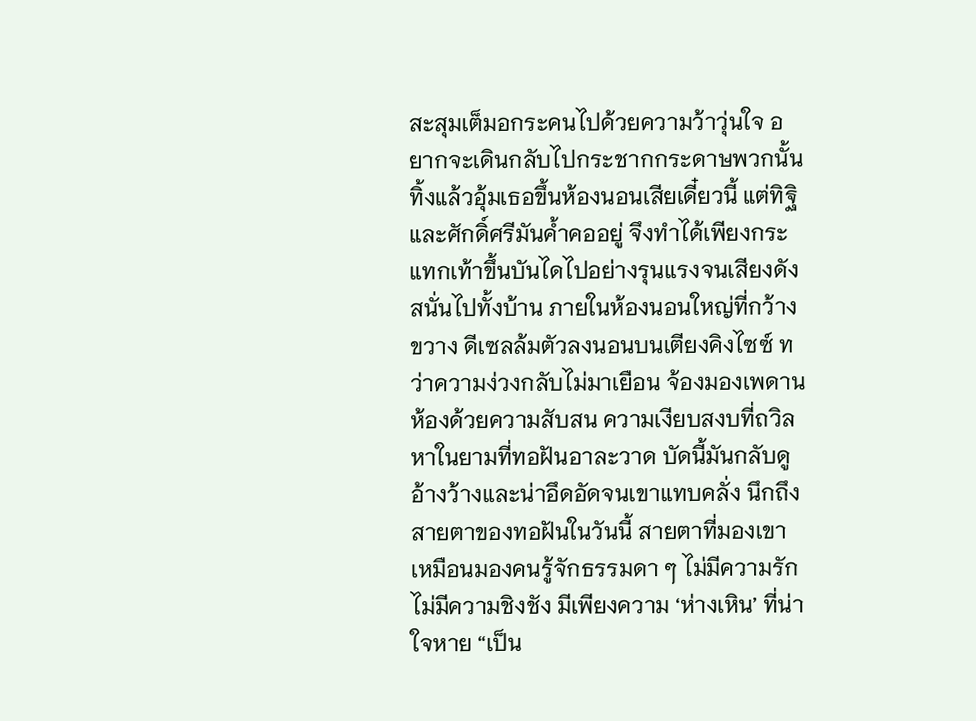สะสุมเต็มอกระคนไปด้วยความว้าวุ่นใจ อยากจะเดินกลับไปกระชากกระดาษพวกนั้นทิ้งแล้วอุ้มเธอขึ้นห้องนอนเสียเดี๋ยวนี้ แต่ทิฐิและศักดิ์ศรีมันค้ำคออยู่ จึงทำได้เพียงกระแทกเท้าขึ้นบันไดไปอย่างรุนแรงจนเสียงดังสนั่นไปทั้งบ้าน ภายในห้องนอนใหญ่ที่กว้างขวาง ดีเซลล้มตัวลงนอนบนเตียงคิงไซซ์ ทว่าความง่วงกลับไม่มาเยือน จ้องมองเพดานห้องด้วยความสับสน ความเงียบสงบที่ถวิลหาในยามที่ทอฝันอาละวาด บัดนี้มันกลับดูอ้างว้างและน่าอึดอัดจนเขาแทบคลั่ง นึกถึงสายตาของทอฝันในวันนี้ สายตาที่มองเขาเหมือนมองคนรู้จักธรรมดา ๆ ไม่มีความรัก ไม่มีความชิงชัง มีเพียงความ ‘ห่างเหิน’ ที่น่าใจหาย “เป็น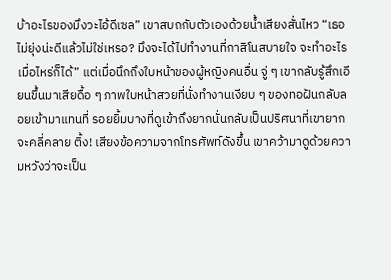บ้าอะไรของมึงวะไอ้ดีเซล” เขาสบถกับตัวเองด้วยน้ำเสียงสั่นไหว “เธอไม่ยุ่งน่ะดีแล้วไม่ใช่เหรอ? มึงจะได้ไปทำงานที่กาสิโนสบายใจ จะทำอะไรเมื่อไหร่ก็ได้” แต่เมื่อนึกถึงใบหน้าของผู้หญิงคนอื่น จู่ ๆ เขากลับรู้สึกเอียนขึ้นมาเสียดื้อ ๆ ภาพใบหน้าสวยที่นั่งทำงานเงียบ ๆ ของทอฝันกลับลอยเข้ามาแทนที่ รอยยิ้มบางที่ดูเข้าถึงยากนั่นกลับเป็นปริศนาที่เขายากจะคลี่คลาย ติ้ง! เสียงข้อความจากโทรศัพท์ดังขึ้น เขาคว้ามาดูด้วยความหวังว่าจะเป็น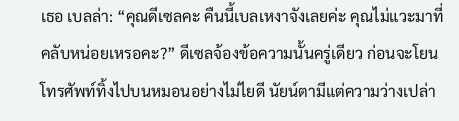เธอ เบลล่า: “คุณดีเซลคะ คืนนี้เบลเหงาจังเลยค่ะ คุณไม่แวะมาที่คลับหน่อยเหรอคะ?” ดีเซลจ้องข้อความนั้นครู่เดียว ก่อนจะโยนโทรศัพท์ทิ้งไปบนหมอนอย่างไม่ไยดี นัยน์ตามีแต่ความว่างเปล่า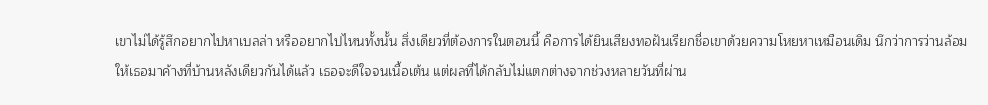เขาไม่ได้รู้สึกอยากไปหาเบลล่า หรืออยากไปไหนทั้งนั้น สิ่งเดียวที่ต้องการในตอนนี้ คือการได้ยินเสียงทอฝันเรียกชื่อเขาด้วยความโหยหาเหมือนเดิม นึกว่าการว่านล้อมให้เธอมาค้างที่บ้านหลังเดียวกันได้แล้ว เธอจะดีใจจนเนื้อเต้น แต่ผลที่ได้กลับไม่แตกต่างจากช่วงหลายวันที่ผ่าน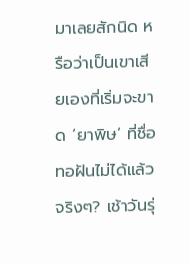มาเลยสักนิด หรือว่าเป็นเขาเสียเองที่เริ่มจะขาด ‘ยาพิษ’ ที่ชื่อทอฝันไม่ได้แล้วจริงๆ? เช้าวันรุ่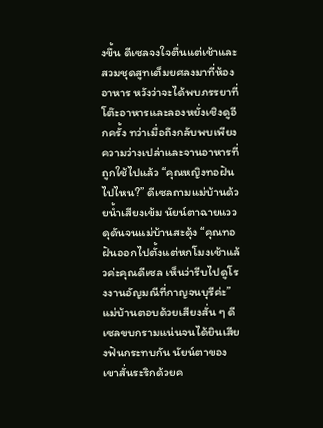งขึ้น ดีเซลจงใจตื่นแต่เช้าและสวมชุดสูทเต็มยศลงมาที่ห้องอาหาร หวังว่าจะได้พบภรรยาที่โต๊ะอาหารและลองหยั่งเชิงดูอีกครั้ง ทว่าเมื่อถึงกลับพบเพียงความว่างเปล่าและจานอาหารที่ถูกใช้ไปแล้ว “คุณหญิงทอฝันไปไหน?” ดีเซลถามแม่บ้านด้วยน้ำเสียงเข้ม นัยน์ตาฉายแววดุดันจนแม่บ้านสะดุ้ง “คุณทอฝันออกไปตั้งแต่หกโมงเช้าแล้วค่ะคุณดีเซล เห็นว่ารีบไปดูโรงงานอัญมณีที่กาญจนบุรีค่ะ” แม่บ้านตอบด้วยเสียงสั่น ๆ ดีเซลขบกรามแน่นจนได้ยินเสียงฟันกระทบกัน นัยน์ตาของเขาสั่นระริกด้วยค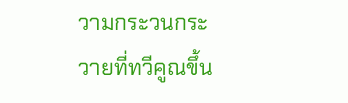วามกระวนกระวายที่ทวีคูณขึ้น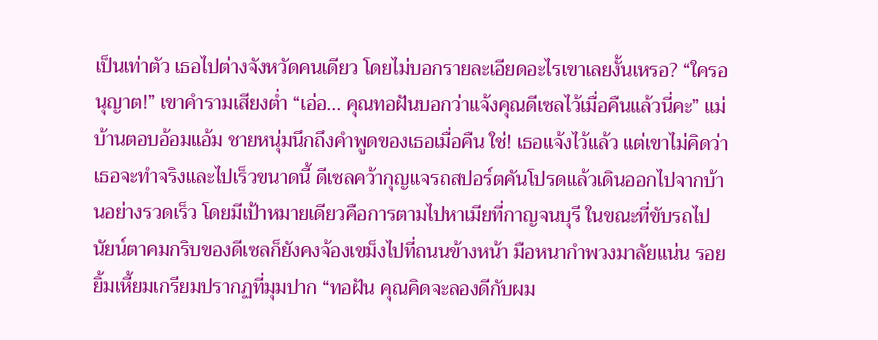เป็นเท่าตัว เธอไปต่างจังหวัดคนเดียว โดยไม่บอกรายละเอียดอะไรเขาเลยงั้นเหรอ? “ใครอนุญาต!” เขาคำรามเสียงต่ำ “เอ่อ... คุณทอฝันบอกว่าแจ้งคุณดีเซลไว้เมื่อคืนแล้วนี่คะ” แม่บ้านตอบอ้อมแอ้ม ชายหนุ่มนึกถึงคำพูดของเธอเมื่อคืน ใช่! เธอแจ้งไว้แล้ว แต่เขาไม่คิดว่าเธอจะทำจริงและไปเร็วขนาดนี้ ดีเซลคว้ากุญแจรถสปอร์ตคันโปรดแล้วเดินออกไปจากบ้านอย่างรวดเร็ว โดยมีเป้าหมายเดียวคือการตามไปหาเมียที่กาญจนบุรี ในขณะที่ขับรถไป นัยน์ตาคมกริบของดีเซลก็ยังคงจ้องเขม็งไปที่ถนนข้างหน้า มือหนากำพวงมาลัยแน่น รอยยิ้มเหี้ยมเกรียมปรากฏที่มุมปาก “ทอฝัน คุณคิดจะลองดีกับผม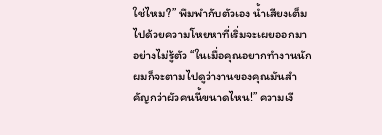ใช่ไหม?” พึมพำกับตัวเอง น้ำเสียงเต็มไปด้วยความโหยหาที่เริ่มจะเผยออกมาอย่างไม่รู้ตัว “ในเมื่อคุณอยากทำงานนัก ผมก็จะตามไปดูว่างานของคุณมันสำคัญกว่าผัวคนนี้ขนาดไหน!” ความเงี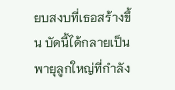ยบสงบที่เธอสร้างขึ้น บัดนี้ได้กลายเป็นพายุลูกใหญ่ที่กำลัง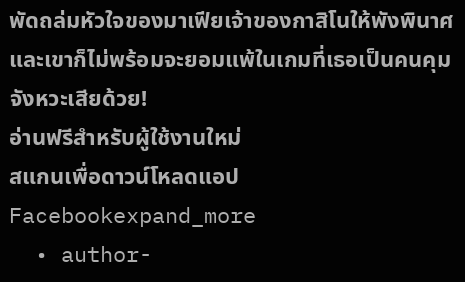พัดถล่มหัวใจของมาเฟียเจ้าของกาสิโนให้พังพินาศ และเขาก็ไม่พร้อมจะยอมแพ้ในเกมที่เธอเป็นคนคุมจังหวะเสียด้วย!
อ่านฟรีสำหรับผู้ใช้งานใหม่
สแกนเพื่อดาวน์โหลดแอป
Facebookexpand_more
  • author-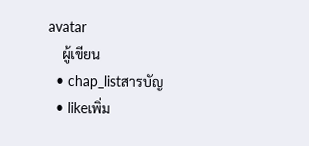avatar
    ผู้เขียน
  • chap_listสารบัญ
  • likeเพิ่ม